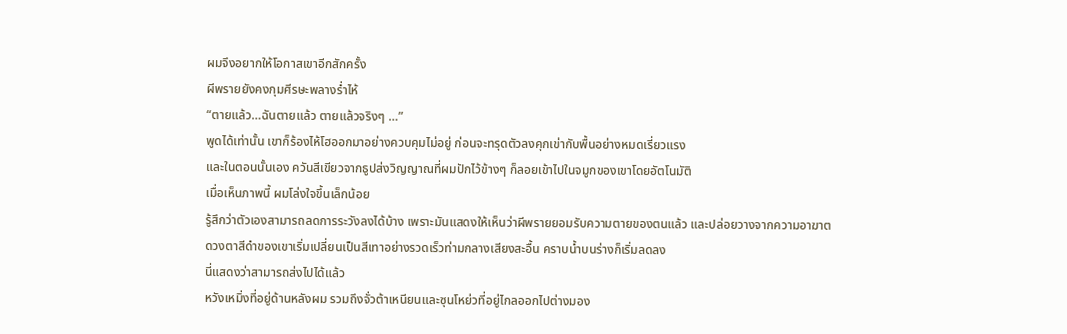ผมจึงอยากให้โอกาสเขาอีกสักครั้ง
ผีพรายยังคงกุมศีรษะพลางร่ำไห้
“ตายแล้ว…ฉันตายแล้ว ตายแล้วจริงๆ …”
พูดได้เท่านั้น เขาก็ร้องไห้โฮออกมาอย่างควบคุมไม่อยู่ ก่อนจะทรุดตัวลงคุกเข่ากับพื้นอย่างหมดเรี่ยวแรง
และในตอนนั้นเอง ควันสีเขียวจากธูปส่งวิญญาณที่ผมปักไว้ข้างๆ ก็ลอยเข้าไปในจมูกของเขาโดยอัตโนมัติ
เมื่อเห็นภาพนี้ ผมโล่งใจขึ้นเล็กน้อย
รู้สึกว่าตัวเองสามารถลดการระวังลงได้บ้าง เพราะมันแสดงให้เห็นว่าผีพรายยอมรับความตายของตนแล้ว และปล่อยวางจากความอาฆาต
ดวงตาสีดำของเขาเริ่มเปลี่ยนเป็นสีเทาอย่างรวดเร็วท่ามกลางเสียงสะอื้น คราบน้ำบนร่างก็เริ่มลดลง
นี่แสดงว่าสามารถส่งไปได้แล้ว
หวังเหมิ่งที่อยู่ด้านหลังผม รวมถึงจั่วต้าเหนียนและซุนโหย่วที่อยู่ไกลออกไปต่างมอง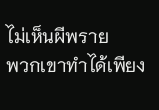ไม่เห็นผีพราย
พวกเขาทำได้เพียง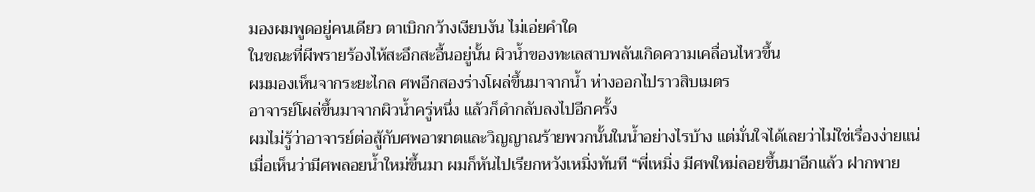มองผมพูดอยู่คนเดียว ตาเบิกกว้างเงียบงัน ไม่เอ่ยคำใด
ในขณะที่ผีพรายร้องไห้สะอึกสะอื้นอยู่นั้น ผิวน้ำของทะเลสาบพลันเกิดความเคลื่อนไหวขึ้น
ผมมองเห็นจากระยะไกล ศพอีกสองร่างโผล่ขึ้นมาจากน้ำ ห่างออกไปราวสิบเมตร
อาจารย์โผล่ขึ้นมาจากผิวน้ำครู่หนึ่ง แล้วก็ดำกลับลงไปอีกครั้ง
ผมไม่รู้ว่าอาจารย์ต่อสู้กับศพอาฆาตและวิญญาณร้ายพวกนั้นในน้ำอย่างไรบ้าง แต่มั่นใจได้เลยว่าไม่ใช่เรื่องง่ายแน่
เมื่อเห็นว่ามีศพลอยน้ำใหม่ขึ้นมา ผมก็หันไปเรียกหวังเหมิ่งทันที “พี่เหมิ่ง มีศพใหม่ลอยขึ้นมาอีกแล้ว ฝากพาย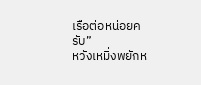เรือต่อหน่อยครับ”
หวังเหมิ่งพยักห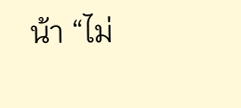น้า “ไม่